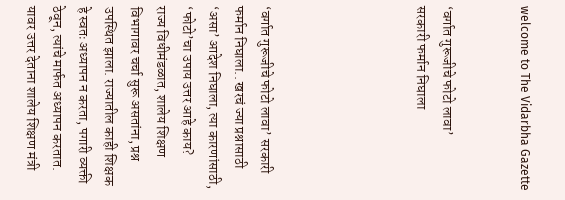welcome to The Vidarbha Gazette


‘वर्गात गुरूजीचे फोटो लावा’
सरकारी फर्मान निघाला





‘वर्गात गुरूजीचे फोटो लावा’ सरकारी फर्मान निघाला.. खरचं ज्या प्रश्नासाठी ‘असा’ आदेश निघाला, त्या कारणांसाठी, ‘फोटो’चा उपाय उत्तर आहे काय?
राज्य विधीमंडळात, शालेय शिक्षण विभागावर चर्चा सुरू असतांना, प्रश्न उपस्थित झाला. राज्यातील काही शिक्षक हे स्वतः अध्यापन न करता, पगारी व्यक्ती ठेवून, त्यांचे मार्फत अध्यापन करतात. यावर उत्तर देताना शालेय शिक्षण मंत्री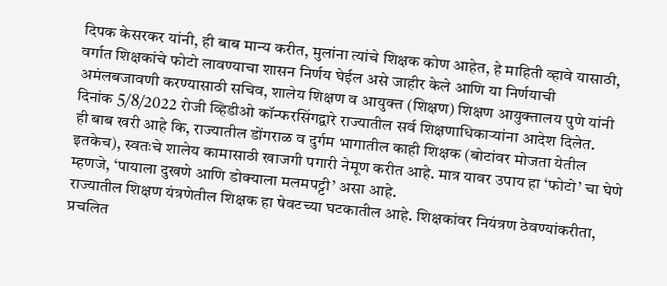दिपक केसरकर यांनी, ही बाब मान्य करीत, मुलांना त्यांचे शिक्षक कोण आहेत, हे माहिती व्हावे यासाठी, वर्गात शिक्षकांचे फोटो लावण्याचा शासन निर्णय घेईल असे जाहीर केले आणि या निर्णयाची अमंलबजावणी करण्यासाठी सचिव, शालेय शिक्षण व आयुक्त (शिक्षण) शिक्षण आयुक्तालय पुणे यांनी दिनांक 5/8/2022 रोजी व्हिडीओ कॉन्फरसिंगद्वारे राज्यातील सर्व शिक्षणाधिकार्‍यांना आदेश दिलेत.
ही बाब खरी आहे कि, राज्यातील डोंगराळ व दुर्गम भागातील काही शिक्षक (बोटांवर मोजता येतील इतकेच), स्वतःचे शालेय कामासाठी खाजगी पगारी नेमूण करीत आहे. मात्र यावर उपाय हा ‘फोटो’ चा घेणे म्हणजे, ‘पायाला दुखणे आणि डोक्याला मलमपट्टी’ असा आहे.
राज्यातील शिक्षण यंत्रणेतील शिक्षक हा षेवटच्या घटकातील आहे. शिक्षकांवर नियंत्रण ठेवण्यांकरीता, प्रचलित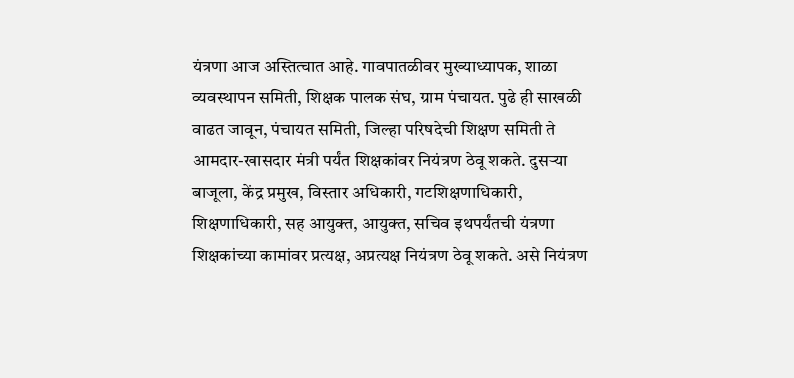यंत्रणा आज अस्तित्चात आहे. गावपातळीवर मुख्याध्यापक, शाळा व्यवस्थापन समिती, शिक्षक पालक संघ, ग्राम पंचायत. पुढे ही साखळी वाढत जावून, पंचायत समिती, जिल्हा परिषदेची शिक्षण समिती ते आमदार-खासदार मंत्री पर्यंत शिक्षकांवर नियंत्रण ठेवू शकते. दुसर्‍या बाजूला, केंद्र प्रमुख, विस्तार अधिकारी, गटशिक्षणाधिकारी, शिक्षणाधिकारी, सह आयुक्त, आयुक्त, सचिव इथपर्यंतची यंत्रणा शिक्षकांच्या कामांवर प्रत्यक्ष, अप्रत्यक्ष नियंत्रण ठेवू शकते. असे नियंत्रण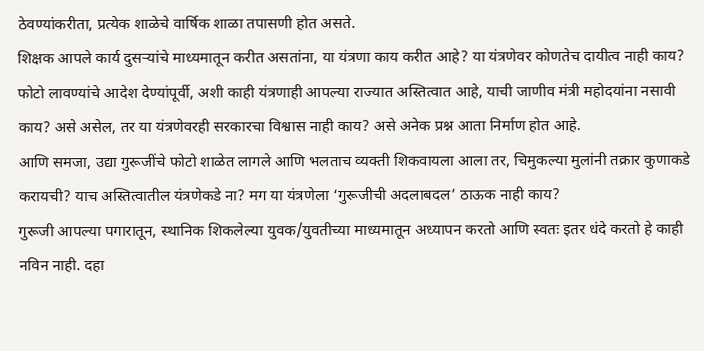ठेवण्यांकरीता, प्रत्येक शाळेचे वार्षिक शाळा तपासणी होत असते.
शिक्षक आपले कार्य दुसर्‍यांचे माध्यमातून करीत असतांना, या यंत्रणा काय करीत आहे? या यंत्रणेवर कोणतेच दायीत्व नाही काय? फोटो लावण्यांचे आदेश देण्यांपूर्वी, अशी काही यंत्रणाही आपल्या राज्यात अस्तित्वात आहे, याची जाणीव मंत्री महोदयांना नसावी काय? असे असेल, तर या यंत्रणेवरही सरकारचा विश्वास नाही काय? असे अनेक प्रश्न आता निर्माण होत आहे.
आणि समजा, उद्या गुरूजींचे फोटो शाळेत लागले आणि भलताच व्यक्ती शिकवायला आला तर, चिमुकल्या मुलांनी तक्रार कुणाकडे करायची? याच अस्तित्वातील यंत्रणेकडे ना? मग या यंत्रणेला ‘गुरूजीची अदलाबदल’ ठाऊक नाही काय?
गुरूजी आपल्या पगारातून, स्थानिक शिकलेल्या युवक/युवतीच्या माध्यमातून अध्यापन करतो आणि स्वतः इतर धंदे करतो हे काही नविन नाही. दहा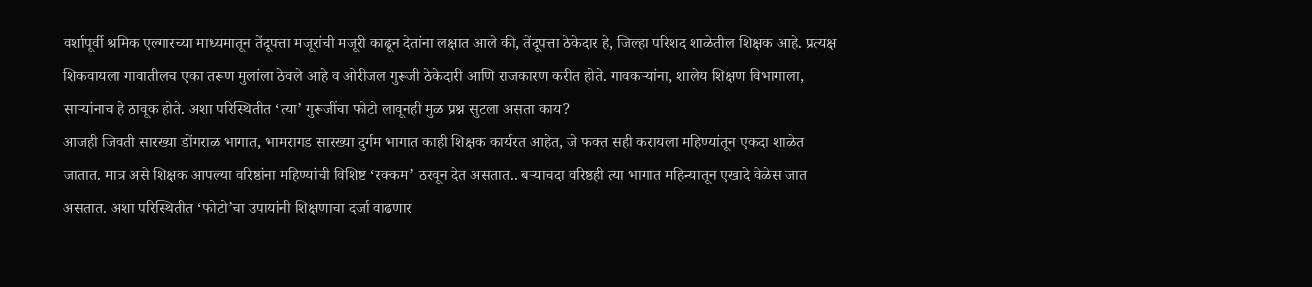वर्शापूर्वी श्रमिक एल्गारच्या माध्यमातून तेंदूपत्ता मजूरांची मजूरी काढून देतांना लक्षात आले की, तेंदूपत्ता ठेकेदार हे, जिल्हा परिशद शाळेतील शिक्षक आहे. प्रत्यक्ष शिकवायला गावातीलच एका तरूण मुलांला ठेवले आहे व ओरीजल गुरूजी ठेकेदारी आणि राजकारण करीत होते. गावकर्‍यांना, शालेय शिक्षण विभागाला, सार्‍यांनाच हे ठावूक होते. अशा परिस्थितीत ‘त्या’ गुरूजींचा फोटो लावूनही मुळ प्रश्न सुटला असता काय?
आजही जिवती सारख्या डोंगराळ भागात, भामरागड सारख्या दुर्गम भागात काही शिक्षक कार्यरत आहेत, जे फक्त सही करायला महिण्यांतून एकदा शाळेत जातात. मात्र असे शिक्षक आपल्या वरिष्ठांना महिण्यांची विशिष्ट ‘रक्कम’ ठरवून देत असतात.. बऱ्याचदा वरिष्ठही त्या भागात महिन्यातून एखादे वेळेस जात असतात. अशा परिस्थितीत ‘फोटो’चा उपायांनी शिक्षणाचा दर्जा वाढणार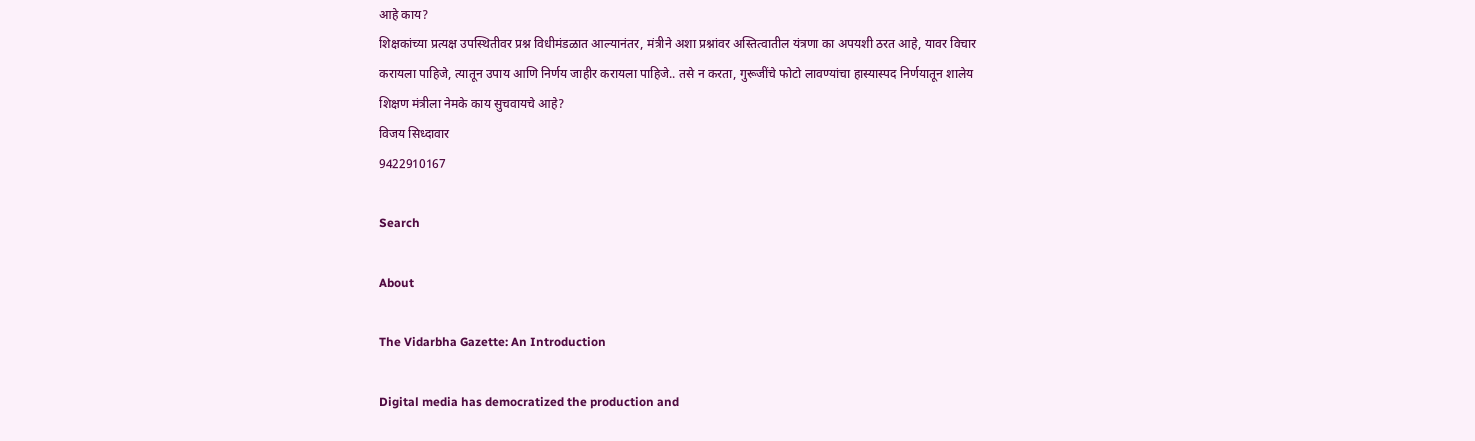आहे काय?
शिक्षकांच्या प्रत्यक्ष उपस्थितीवर प्रश्न विधीमंडळात आल्यानंतर, मंत्रीने अशा प्रश्नांवर अस्तित्वातील यंत्रणा का अपयशी ठरत आहे, यावर विचार करायला पाहिजे, त्यातून उपाय आणि निर्णय जाहीर करायला पाहिजे.. तसे न करता, गुरूजींचे फोटो लावण्यांचा हास्यास्पद निर्णयातून शालेय शिक्षण मंत्रीला नेमके काय सुचवायचे आहे?
विजय सिध्दावार
9422910167

Search

About

The Vidarbha Gazette: An Introduction

Digital media has democratized the production and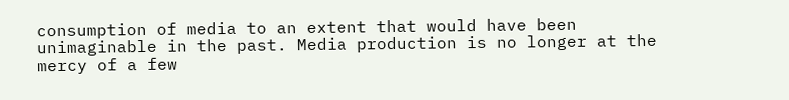consumption of media to an extent that would have been unimaginable in the past. Media production is no longer at the mercy of a few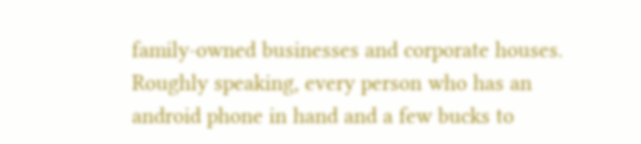family-owned businesses and corporate houses. Roughly speaking, every person who has an android phone in hand and a few bucks to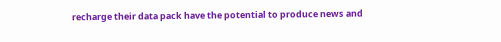recharge their data pack have the potential to produce news and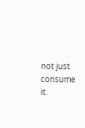not just consume it.